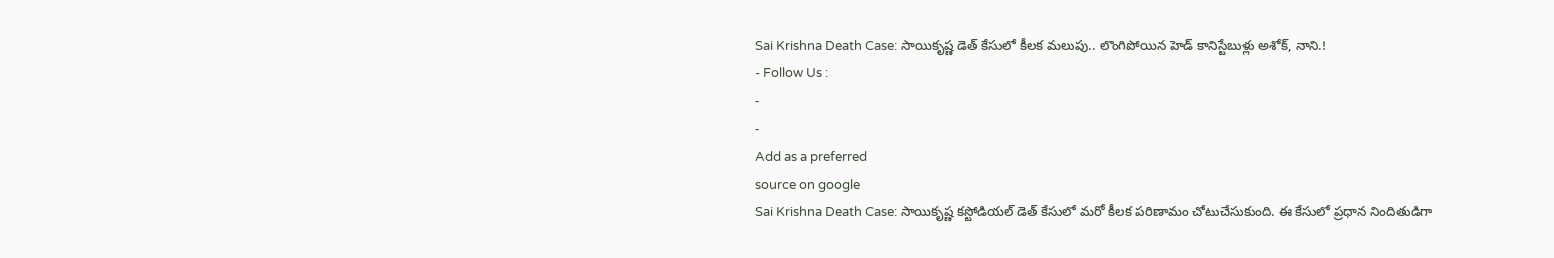Sai Krishna Death Case: సాయికృష్ణ డెత్ కేసులో కీలక మలుపు.. లొంగిపోయిన హెడ్ కానిస్టేబుళ్లు అశోక్, నాని.!
- Follow Us :
-
-
Add as a preferred
source on google
Sai Krishna Death Case: సాయికృష్ణ కస్టోడియల్ డెత్ కేసులో మరో కీలక పరిణామం చోటుచేసుకుంది. ఈ కేసులో ప్రధాన నిందితుడిగా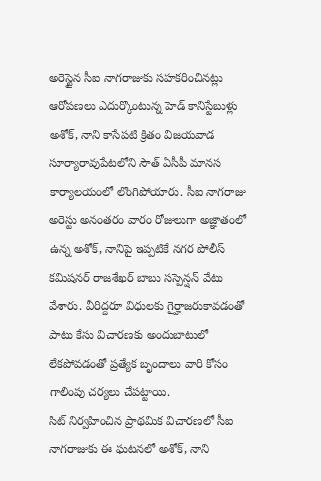అరెస్టైన సీఐ నాగరాజుకు సహకరించినట్లు ఆరోపణలు ఎదుర్కొంటున్న హెడ్ కానిస్టేబుళ్లు అశోక్, నాని కాసేపటి క్రితం విజయవాడ సూర్యారావుపేటలోని సౌత్ ఏసీపీ మానస కార్యాలయంలో లొంగిపోయారు. సీఐ నాగరాజు అరెస్టు అనంతరం వారం రోజులుగా అజ్ఞాతంలో ఉన్న అశోక్, నానిపై ఇప్పటికే నగర పోలీస్ కమిషనర్ రాజశేఖర్ బాబు సస్పెన్షన్ వేటు వేశారు. వీరిద్దరూ విధులకు గైర్హాజరుకావడంతో పాటు కేసు విచారణకు అందుబాటులో లేకపోవడంతో ప్రత్యేక బృందాలు వారి కోసం గాలింపు చర్యలు చేపట్టాయి.
సిట్ నిర్వహించిన ప్రాథమిక విచారణలో సీఐ నాగరాజుకు ఈ ఘటనలో అశోక్, నాని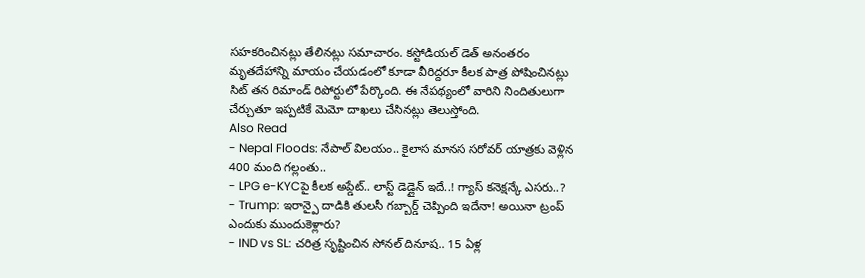సహకరించినట్లు తేలినట్లు సమాచారం. కస్టోడియల్ డెత్ అనంతరం మృతదేహాన్ని మాయం చేయడంలో కూడా వీరిద్దరూ కీలక పాత్ర పోషించినట్లు సిట్ తన రిమాండ్ రిపోర్టులో పేర్కొంది. ఈ నేపథ్యంలో వారిని నిందితులుగా చేర్చుతూ ఇప్పటికే మెమో దాఖలు చేసినట్లు తెలుస్తోంది.
Also Read
- Nepal Floods: నేపాల్ విలయం.. కైలాస మానస సరోవర్ యాత్రకు వెళ్లిన 400 మంది గల్లంతు..
- LPG e-KYCపై కీలక అప్డేట్.. లాస్ట్ డెడ్లైన్ ఇదే..! గ్యాస్ కనెక్షన్కే ఎసరు..?
- Trump: ఇరాన్పై దాడికి తులసీ గబ్బార్డ్ చెప్పింది ఇదేనా! అయినా ట్రంప్ ఎందుకు ముందుకెళ్లారు?
- IND vs SL: చరిత్ర సృష్టించిన సోనల్ దినూష.. 15 ఏళ్ల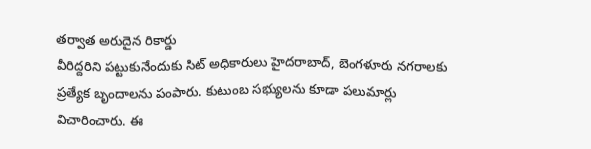తర్వాత అరుదైన రికార్డు
వీరిద్దరిని పట్టుకునేందుకు సిట్ అధికారులు హైదరాబాద్, బెంగళూరు నగరాలకు ప్రత్యేక బృందాలను పంపారు. కుటుంబ సభ్యులను కూడా పలుమార్లు విచారించారు. ఈ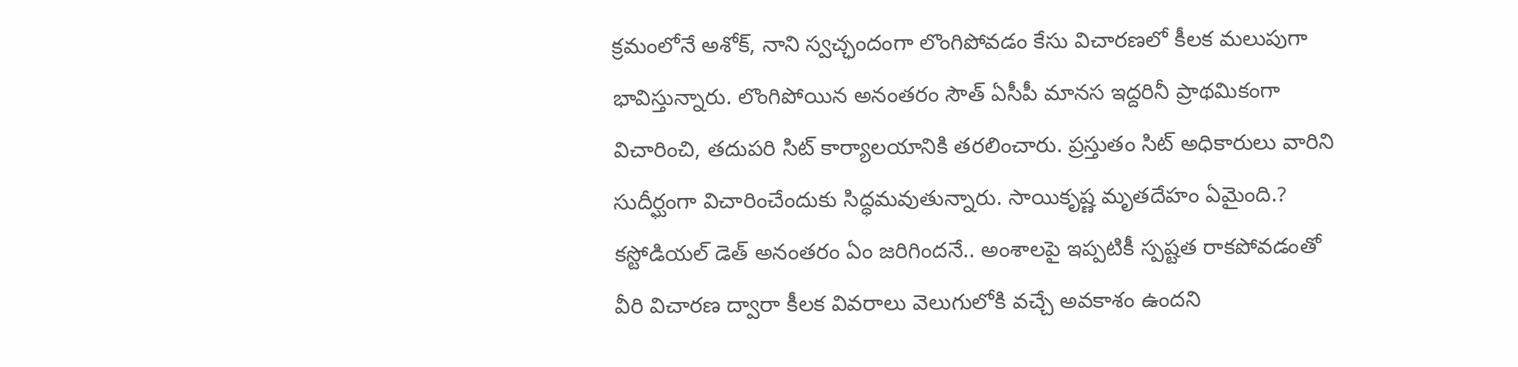క్రమంలోనే అశోక్, నాని స్వచ్ఛందంగా లొంగిపోవడం కేసు విచారణలో కీలక మలుపుగా భావిస్తున్నారు. లొంగిపోయిన అనంతరం సౌత్ ఏసీపీ మానస ఇద్దరినీ ప్రాథమికంగా విచారించి, తదుపరి సిట్ కార్యాలయానికి తరలించారు. ప్రస్తుతం సిట్ అధికారులు వారిని సుదీర్ఘంగా విచారించేందుకు సిద్ధమవుతున్నారు. సాయికృష్ణ మృతదేహం ఏమైంది.? కస్టోడియల్ డెత్ అనంతరం ఏం జరిగిందనే.. అంశాలపై ఇప్పటికీ స్పష్టత రాకపోవడంతో వీరి విచారణ ద్వారా కీలక వివరాలు వెలుగులోకి వచ్చే అవకాశం ఉందని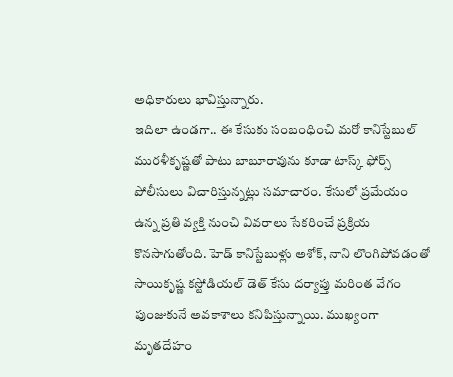అధికారులు భావిస్తున్నారు.
ఇదిలా ఉండగా.. ఈ కేసుకు సంబంధించి మరో కానిస్టేబుల్ మురళీకృష్ణతో పాటు బాబూరావును కూడా టాస్క్ ఫోర్స్ పోలీసులు విచారిస్తున్నట్లు సమాచారం. కేసులో ప్రమేయం ఉన్న ప్రతి వ్యక్తి నుంచి వివరాలు సేకరించే ప్రక్రియ కొనసాగుతోంది. హెడ్ కానిస్టేబుళ్లు అశోక్, నాని లొంగిపోవడంతో సాయికృష్ణ కస్టోడియల్ డెత్ కేసు దర్యాప్తు మరింత వేగం పుంజుకునే అవకాశాలు కనిపిస్తున్నాయి. ముఖ్యంగా మృతదేహం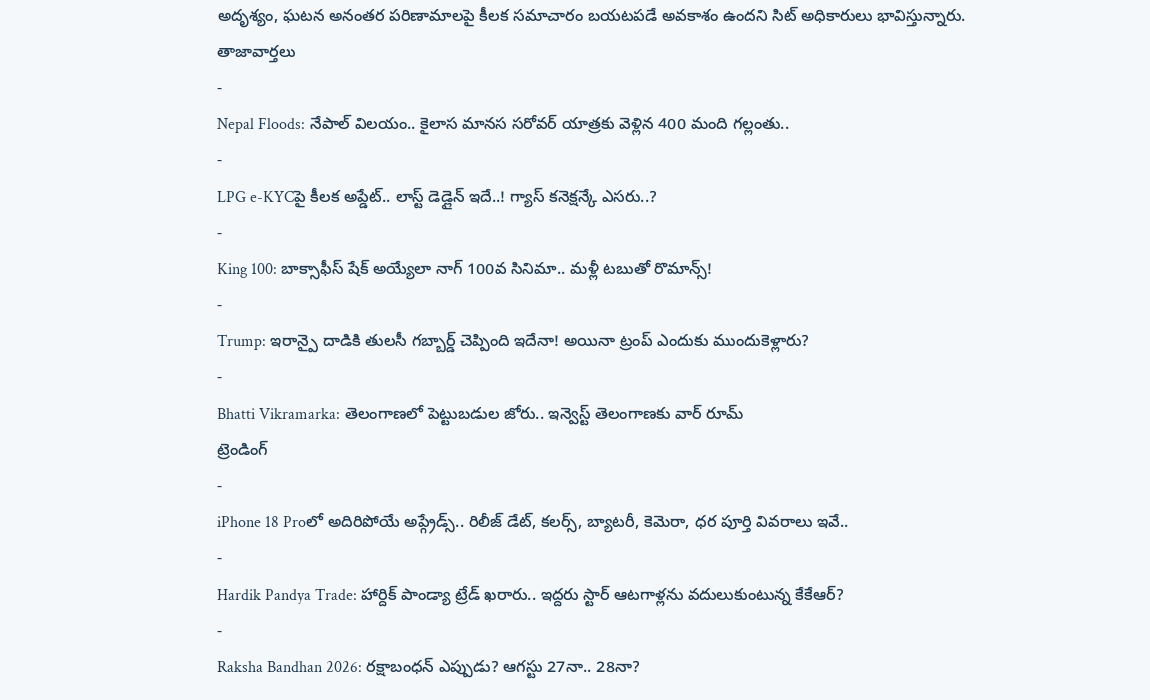అదృశ్యం, ఘటన అనంతర పరిణామాలపై కీలక సమాచారం బయటపడే అవకాశం ఉందని సిట్ అధికారులు భావిస్తున్నారు.
తాజావార్తలు
-
Nepal Floods: నేపాల్ విలయం.. కైలాస మానస సరోవర్ యాత్రకు వెళ్లిన 400 మంది గల్లంతు..
-
LPG e-KYCపై కీలక అప్డేట్.. లాస్ట్ డెడ్లైన్ ఇదే..! గ్యాస్ కనెక్షన్కే ఎసరు..?
-
King 100: బాక్సాఫీస్ షేక్ అయ్యేలా నాగ్ 100వ సినిమా.. మళ్లీ టబుతో రొమాన్స్!
-
Trump: ఇరాన్పై దాడికి తులసీ గబ్బార్డ్ చెప్పింది ఇదేనా! అయినా ట్రంప్ ఎందుకు ముందుకెళ్లారు?
-
Bhatti Vikramarka: తెలంగాణలో పెట్టుబడుల జోరు.. ఇన్వెస్ట్ తెలంగాణకు వార్ రూమ్
ట్రెండింగ్
-
iPhone 18 Proలో అదిరిపోయే అప్గ్రేడ్స్.. రిలీజ్ డేట్, కలర్స్, బ్యాటరీ, కెమెరా, ధర పూర్తి వివరాలు ఇవే..
-
Hardik Pandya Trade: హార్దిక్ పాండ్యా ట్రేడ్ ఖరారు.. ఇద్దరు స్టార్ ఆటగాళ్లను వదులుకుంటున్న కేకేఆర్?
-
Raksha Bandhan 2026: రక్షాబంధన్ ఎప్పుడు? ఆగస్టు 27నా.. 28నా?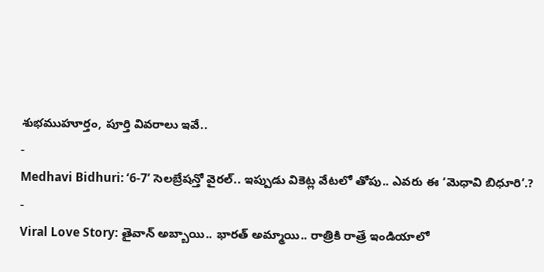శుభముహూర్తం, పూర్తి వివరాలు ఇవే..
-
Medhavi Bidhuri: ‘6-7’ సెలబ్రేషన్తో వైరల్.. ఇప్పుడు వికెట్ల వేటలో తోపు.. ఎవరు ఈ ‘మెధావి బిధూరి’.?
-
Viral Love Story: తైవాన్ అబ్బాయి.. భారత్ అమ్మాయి.. రాత్రికి రాత్రే ఇండియాలో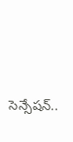సెన్సేషన్..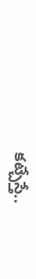కట్చేస్తే..